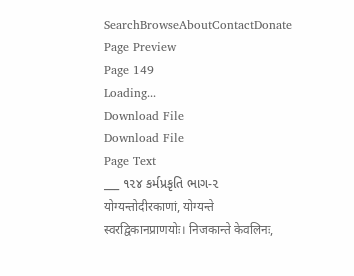SearchBrowseAboutContactDonate
Page Preview
Page 149
Loading...
Download File
Download File
Page Text
___ ૧૨૪ કર્મપ્રકૃતિ ભાગ-૨ योग्यन्तोदीरकाणां, योग्यन्ते स्वरद्विकानप्राणयोः। निजकान्ते केवलिनः,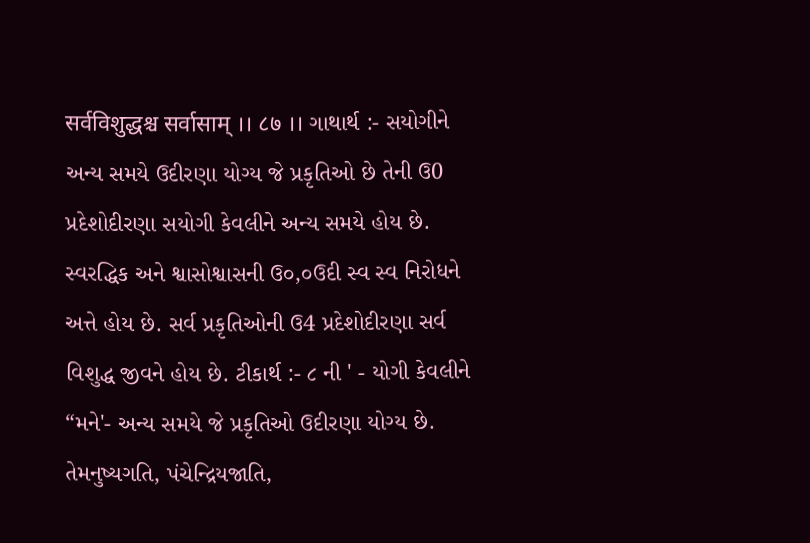सर्वविशुद्धश्च सर्वासाम् ।। ८७ ।। ગાથાર્થ :- સયોગીને અન્ય સમયે ઉદીરણા યોગ્ય જે પ્રકૃતિઓ છે તેની ઉ0 પ્રદેશોદીરણા સયોગી કેવલીને અન્ય સમયે હોય છે. સ્વરદ્ધિક અને શ્વાસોશ્વાસની ઉ૦,૦ઉદી સ્વ સ્વ નિરોધને અત્તે હોય છે. સર્વ પ્રકૃતિઓની ઉ4 પ્રદેશોદીરણા સર્વ વિશુદ્ધ જીવને હોય છે. ટીકાર્થ :- ૮ ની ' - યોગી કેવલીને “મને'- અન્ય સમયે જે પ્રકૃતિઓ ઉદીરણા યોગ્ય છે. તેમનુષ્યગતિ, પંચેન્દ્રિયજાતિ,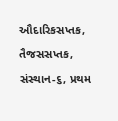ઔદારિકસપ્તક, તૈજસસપ્તક, સંસ્થાન-૬, પ્રથમ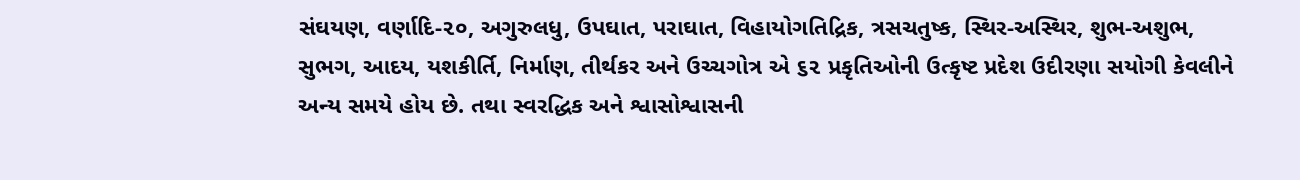સંઘયણ, વર્ણાદિ-૨૦, અગુરુલધુ, ઉપઘાત, પરાઘાત, વિહાયોગતિદ્રિક, ત્રસચતુષ્ક, સ્થિર-અસ્થિર, શુભ-અશુભ, સુભગ, આદય, યશકીર્તિ, નિર્માણ, તીર્થકર અને ઉચ્ચગોત્ર એ ૬૨ પ્રકૃતિઓની ઉત્કૃષ્ટ પ્રદેશ ઉદીરણા સયોગી કેવલીને અન્ય સમયે હોય છે. તથા સ્વરદ્ધિક અને શ્વાસોશ્વાસની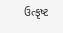ઉત્કૃષ્ટ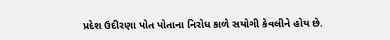પ્રદેશ ઉદીરણા પોત પોતાના નિરોધ કાળે સયોગી કેવલીને હોય છે.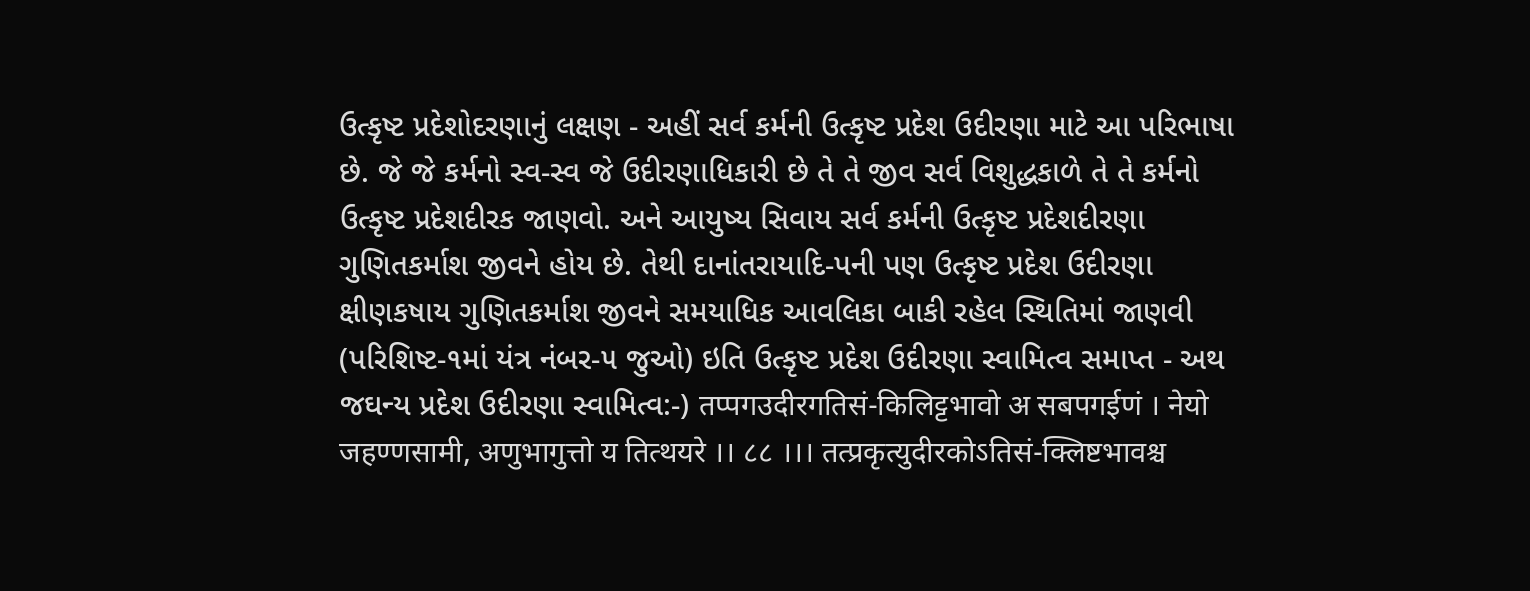ઉત્કૃષ્ટ પ્રદેશોદરણાનું લક્ષણ - અહીં સર્વ કર્મની ઉત્કૃષ્ટ પ્રદેશ ઉદીરણા માટે આ પરિભાષા છે. જે જે કર્મનો સ્વ-સ્વ જે ઉદીરણાધિકારી છે તે તે જીવ સર્વ વિશુદ્ધકાળે તે તે કર્મનો ઉત્કૃષ્ટ પ્રદેશદીરક જાણવો. અને આયુષ્ય સિવાય સર્વ કર્મની ઉત્કૃષ્ટ પ્રદેશદીરણા ગુણિતકર્માશ જીવને હોય છે. તેથી દાનાંતરાયાદિ-પની પણ ઉત્કૃષ્ટ પ્રદેશ ઉદીરણા ક્ષીણકષાય ગુણિતકર્માશ જીવને સમયાધિક આવલિકા બાકી રહેલ સ્થિતિમાં જાણવી (પરિશિષ્ટ-૧માં યંત્ર નંબર-૫ જુઓ) ઇતિ ઉત્કૃષ્ટ પ્રદેશ ઉદીરણા સ્વામિત્વ સમાપ્ત - અથ જઘન્ય પ્રદેશ ઉદીરણા સ્વામિત્વ:-) तप्पगउदीरगतिसं-किलिट्टभावो अ सबपगईणं । नेयो जहण्णसामी, अणुभागुत्तो य तित्थयरे ।। ८८ ।।। तत्प्रकृत्युदीरकोऽतिसं-क्लिष्टभावश्च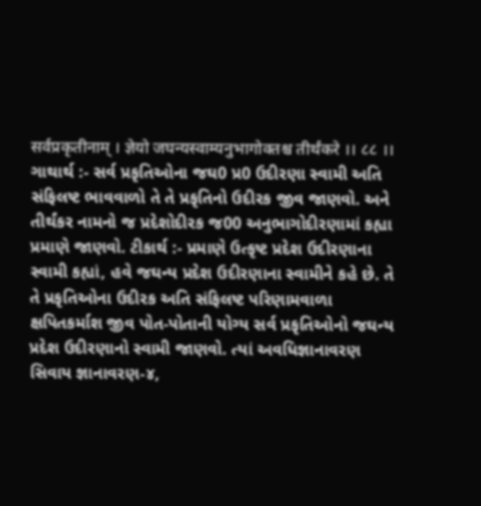सर्वप्रकृतीनाम् । ज्ञेयो जघन्यस्वाम्यनुभागोक्तश्च तीर्थंकरे ।। ८८ ।। ગાથાર્થ :- સર્વ પ્રકૃતિઓના જઘ0 પ્ર0 ઉદીરણા સ્વામી અતિ સંફિલષ્ટ ભાવવાળો તે તે પ્રકૃતિનો ઉદીરક જીવ જાણવો. અને તીર્થંકર નામનો જ પ્રદેશોદીરક જ00 અનુભાગોદીરણામાં કહ્યા પ્રમાણે જાણવો. ટીકાર્થ :- પ્રમાણે ઉત્કૃષ્ટ પ્રદેશ ઉદીરણાના સ્વામી કહ્યાં, હવે જઘન્ય પ્રદેશ ઉદીરણાના સ્વામીને કહે છે. તે તે પ્રકૃતિઓના ઉદીરક અતિ સંફિલષ્ટ પરિણામવાળા ક્ષપિતકર્માશ જીવ પોત-પોતાની યોગ્ય સર્વ પ્રકૃતિઓનો જઘન્ય પ્રદેશ ઉદીરણાનો સ્વામી જાણવો. ત્યાં અવધિજ્ઞાનાવરણ સિવાય જ્ઞાનાવરણ-૪,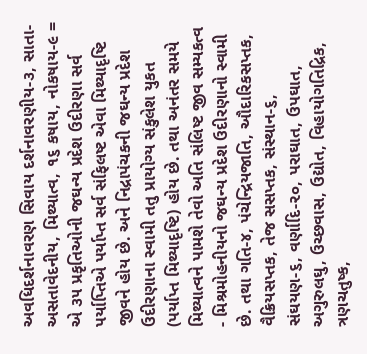અવધિદર્શનાવરણ સિવાય દર્શનાવરણીય-૩, સાતા-અસતાવેદનીય, મિથ્યાત્વ, ૧૬ કષાય, નોકષાય-૯ = એ ૩૫ પ્રકૃતિઓની જઘન્ય પ્રદેશ ઉદીરણા સર્વ પર્યાપ્તિએ પર્યાપ્ત સર્વ સંફિલષ્ટ એવા મિથ્યાદૃષ્ટિ જીવને હોય છે. અને નિદ્રાપંચકની જઘન્ય પ્રદેશ ઉદીરણાના સ્વામી તતુ પ્રાયોગ્ય સંકુલેશ યુકત (પર્યાપ્ત મિથ્યાદૃષ્ટિ) હોય છે. તથા અનંતર સમયે મિથ્યાત્વને પામશે તેવો અતિ સંલિષ્ટ જીવ સમ્યકત્વ - મિશ્રમોહનીયનો જઘન્ય પ્રદેશ ઉદીરણાનો સ્વામી છે. તથા ગતિ-૪, પંચેન્દ્રિયજાતિ, ઔદારિકસપ્તક, વૈક્રિયસપ્તક, તેજ સસપ્તક, સંસ્થાન-૬, સંઘયણ-૬, વર્ણાદિ-૨૦, પરાઘાત, ઉપઘાત, અગુરુલઘુ, ઉચ્છવાસ, ઉદ્યોત, વિહાયોગતિદ્રિક, ત્રણચતુષ્ક,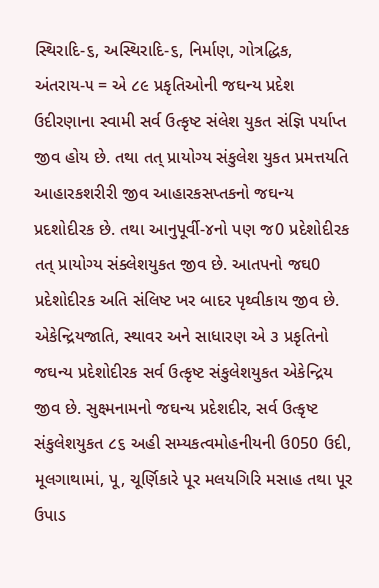સ્થિરાદિ-૬, અસ્થિરાદિ-૬, નિર્માણ, ગોત્રદ્ધિક, અંતરાય-૫ = એ ૮૯ પ્રકૃતિઓની જઘન્ય પ્રદેશ ઉદીરણાના સ્વામી સર્વ ઉત્કૃષ્ટ સંલેશ યુકત સંજ્ઞિ પર્યાપ્ત જીવ હોય છે. તથા તત્ પ્રાયોગ્ય સંકુલેશ યુકત પ્રમત્તયતિ આહારકશરીરી જીવ આહારકસપ્તકનો જઘન્ય પ્રદશોદીરક છે. તથા આનુપૂર્વી-૪નો પણ જ0 પ્રદેશોદીરક તત્ પ્રાયોગ્ય સંક્લેશયુકત જીવ છે. આતપનો જઘ0 પ્રદેશોદીરક અતિ સંલિષ્ટ ખર બાદર પૃથ્વીકાય જીવ છે. એકેન્દ્રિયજાતિ, સ્થાવર અને સાધારણ એ ૩ પ્રકૃતિનો જઘન્ય પ્રદેશોદીરક સર્વ ઉત્કૃષ્ટ સંકુલેશયુકત એકેન્દ્રિય જીવ છે. સુક્ષ્મનામનો જઘન્ય પ્રદેશદીર, સર્વ ઉત્કૃષ્ટ સંકુલેશયુકત ૮૬ અહી સમ્યકત્વમોહનીયની ઉ050 ઉદી, મૂલગાથામાં, પૂ, ચૂર્ણિકારે પૂર મલયગિરિ મસાહ તથા પૂર ઉપાડ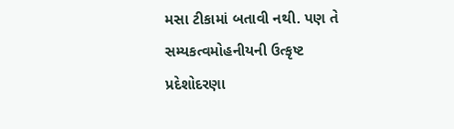મસા ટીકામાં બતાવી નથી. પણ તે સમ્યકત્વમોહનીયની ઉત્કૃષ્ટ પ્રદેશોદરણા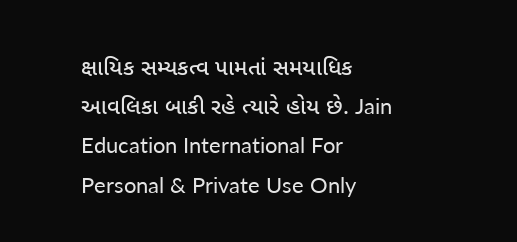ક્ષાયિક સમ્યકત્વ પામતાં સમયાધિક આવલિકા બાકી રહે ત્યારે હોય છે. Jain Education International For Personal & Private Use Only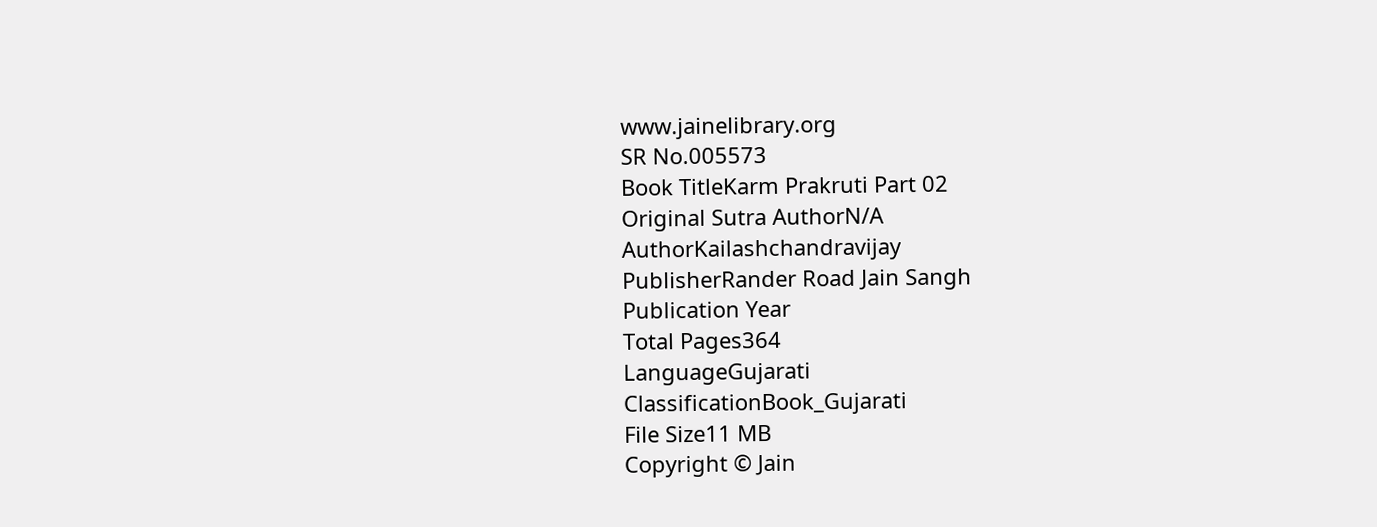www.jainelibrary.org
SR No.005573
Book TitleKarm Prakruti Part 02
Original Sutra AuthorN/A
AuthorKailashchandravijay
PublisherRander Road Jain Sangh
Publication Year
Total Pages364
LanguageGujarati
ClassificationBook_Gujarati
File Size11 MB
Copyright © Jain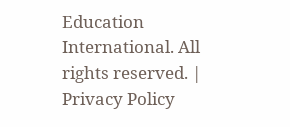Education International. All rights reserved. | Privacy Policy